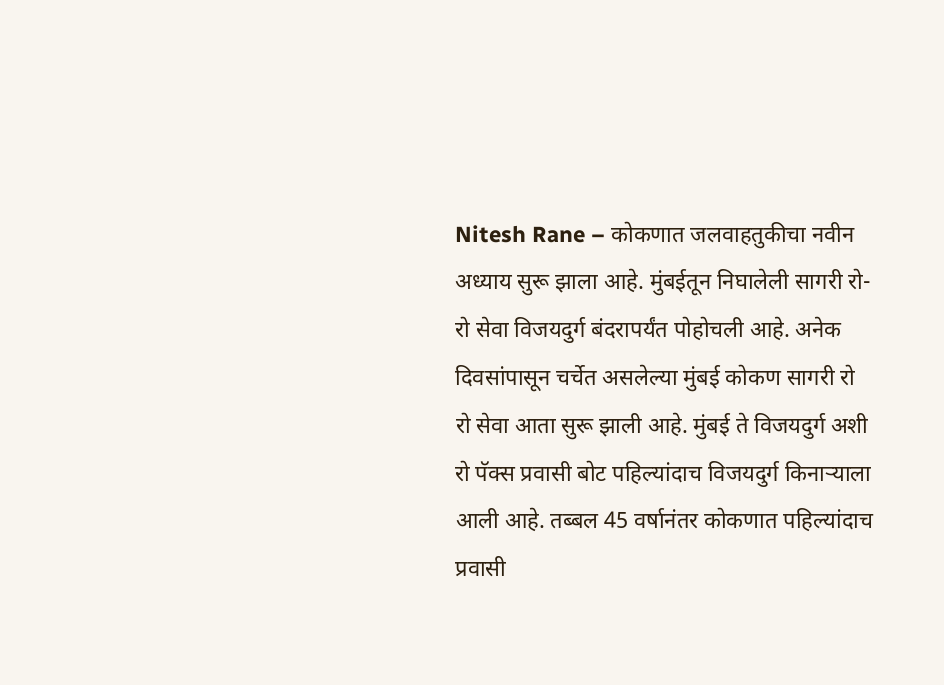Nitesh Rane – कोकणात जलवाहतुकीचा नवीन अध्याय सुरू झाला आहे. मुंबईतून निघालेली सागरी रो-रो सेवा विजयदुर्ग बंदरापर्यंत पोहोचली आहे. अनेक दिवसांपासून चर्चेत असलेल्या मुंबई कोकण सागरी रो रो सेवा आता सुरू झाली आहे. मुंबई ते विजयदुर्ग अशी रो पॅक्स प्रवासी बोट पहिल्यांदाच विजयदुर्ग किनाऱ्याला आली आहे. तब्बल 45 वर्षानंतर कोकणात पहिल्यांदाच प्रवासी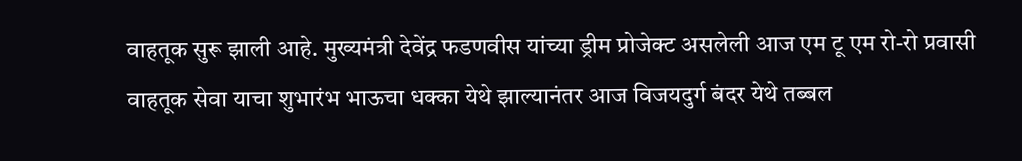वाहतूक सुरू झाली आहे. मुख्यमंत्री देवेंद्र फडणवीस यांच्या ड्रीम प्रोजेक्ट असलेली आज एम टू एम रो-रो प्रवासी वाहतूक सेवा याचा शुभारंभ भाऊचा धक्का येथे झाल्यानंतर आज विजयदुर्ग बंदर येथे तब्बल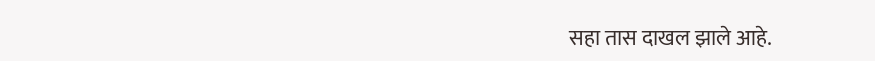सहा तास दाखल झाले आहे.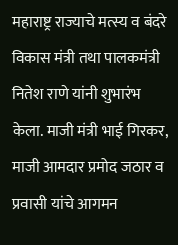महाराष्ट्र राज्याचे मत्स्य व बंदरे विकास मंत्री तथा पालकमंत्री नितेश राणे यांनी शुभारंभ केला. माजी मंत्री भाई गिरकर, माजी आमदार प्रमोद जठार व प्रवासी यांचे आगमन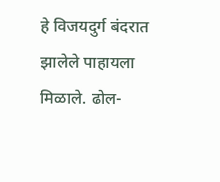हे विजयदुर्ग बंदरात झालेले पाहायला मिळाले. ढोल-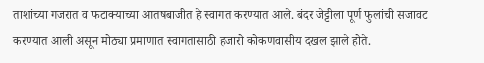ताशांच्या गजरात व फटाक्याच्या आतषबाजीत हे स्वागत करण्यात आले. बंदर जेट्टीला पूर्ण फुलांची सजावट करण्यात आली असून मोठ्या प्रमाणात स्वागतासाठी हजारो कोकणवासीय दखल झाले होते.